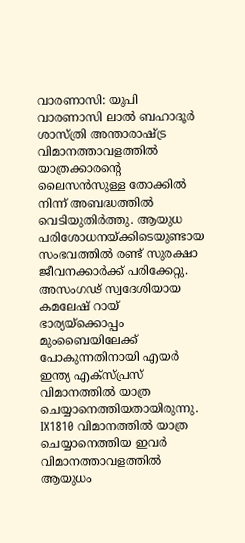വാരണാസി: യുപി വാരണാസി ലാൽ ബഹാദൂർ ശാസ്ത്രി അന്താരാഷ്ട്ര വിമാനത്താവളത്തിൽ യാത്രക്കാരന്റെ ലൈസൻസുള്ള തോക്കിൽ നിന്ന് അബദ്ധത്തിൽ വെടിയുതിർത്തു. ആയുധ പരിശോധനയ്ക്കിടെയുണ്ടായ സംഭവത്തിൽ രണ്ട് സുരക്ഷാ ജീവനക്കാർക്ക് പരിക്കേറ്റു.
അസംഗഢ് സ്വദേശിയായ കമലേഷ് റായ് ഭാര്യയ്ക്കൊപ്പം മുംബൈയിലേക്ക് പോകുന്നതിനായി എയർ ഇന്ത്യ എക്സ്പ്രസ് വിമാനത്തിൽ യാത്ര ചെയ്യാനെത്തിയതായിരുന്നു. IX1810 വിമാനത്തിൽ യാത്ര ചെയ്യാനെത്തിയ ഇവർ വിമാനത്താവളത്തിൽ ആയുധം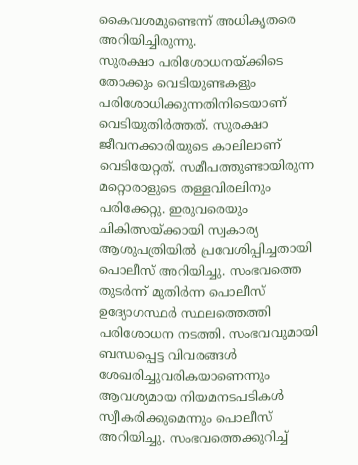കൈവശമുണ്ടെന്ന് അധികൃതരെ അറിയിച്ചിരുന്നു.
സുരക്ഷാ പരിശോധനയ്ക്കിടെ തോക്കും വെടിയുണ്ടകളും പരിശോധിക്കുന്നതിനിടെയാണ് വെടിയുതിർത്തത്. സുരക്ഷാ ജീവനക്കാരിയുടെ കാലിലാണ് വെടിയേറ്റത്. സമീപത്തുണ്ടായിരുന്ന മറ്റൊരാളുടെ തള്ളവിരലിനും പരിക്കേറ്റു. ഇരുവരെയും ചികിത്സയ്ക്കായി സ്വകാര്യ ആശുപത്രിയിൽ പ്രവേശിപ്പിച്ചതായി പൊലീസ് അറിയിച്ചു. സംഭവത്തെ തുടർന്ന് മുതിർന്ന പൊലീസ് ഉദ്യോഗസ്ഥർ സ്ഥലത്തെത്തി പരിശോധന നടത്തി. സംഭവവുമായി ബന്ധപ്പെട്ട വിവരങ്ങൾ ശേഖരിച്ചുവരികയാണെന്നും ആവശ്യമായ നിയമനടപടികൾ സ്വീകരിക്കുമെന്നും പൊലീസ് അറിയിച്ചു. സംഭവത്തെക്കുറിച്ച്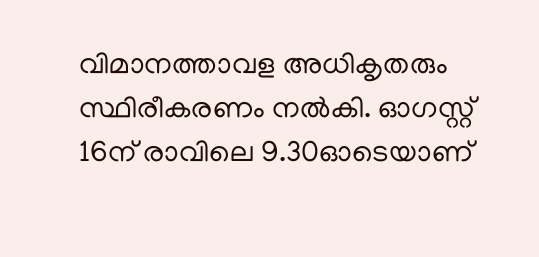വിമാനത്താവള അധികൃതരും സ്ഥിരീകരണം നൽകി. ഓഗസ്റ്റ് 16ന് രാവിലെ 9.30ഓടെയാണ്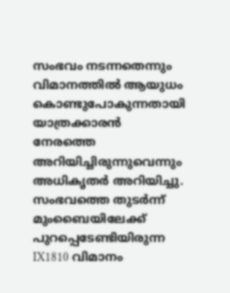സംഭവം നടന്നതെന്നും വിമാനത്തിൽ ആയുധം കൊണ്ടുപോകുന്നതായി യാത്രക്കാരൻ നേരത്തെ അറിയിച്ചിരുന്നുവെന്നും അധികൃതർ അറിയിച്ചു.
സംഭവത്തെ തുടർന്ന് മുംബൈയിലേക്ക് പുറപ്പെടേണ്ടിയിരുന്ന IX1810 വിമാനം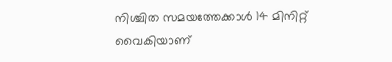നിശ്ചിത സമയത്തേക്കാൾ 14 മിനിറ്റ് വൈകിയാണ്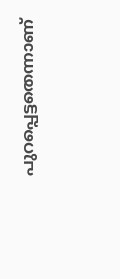പുറപ്പെട്ടതെന്നാണ്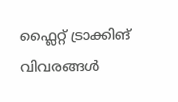ഫ്ലൈറ്റ് ട്രാക്കിങ് വിവരങ്ങൾ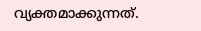വ്യക്തമാക്കുന്നത്.